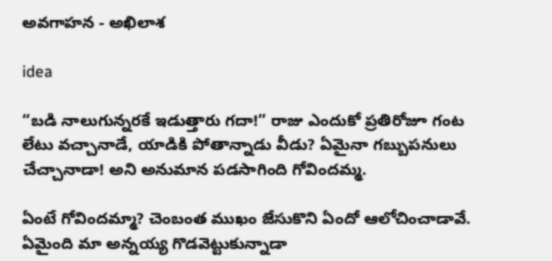అవగాహన - అఖిలాశ

idea

“బడి నాలుగున్నరకే ఇడుత్తారు గదా!” రాజు ఎందుకో ప్రతిరోజూ గంట లేటు వచ్చానాడే, యాడికి పోతాన్నాడు వీడు? ఏమైనా గబ్బుపనులు చేచ్చానాడా! అని అనుమాన పడసాగింది గోవిందమ్మ.

ఏంటే గోవిందమ్మా? చెంబంత ముఖం జేసుకొని ఏందో ఆలోచించాడావే. ఏమైంది మా అన్నయ్య గొడవెట్టుకున్నాడా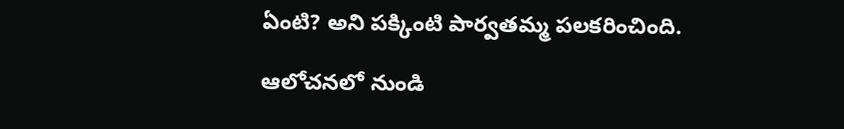ఏంటి? అని పక్కింటి పార్వతమ్మ పలకరించింది.

ఆలోచనలో నుండి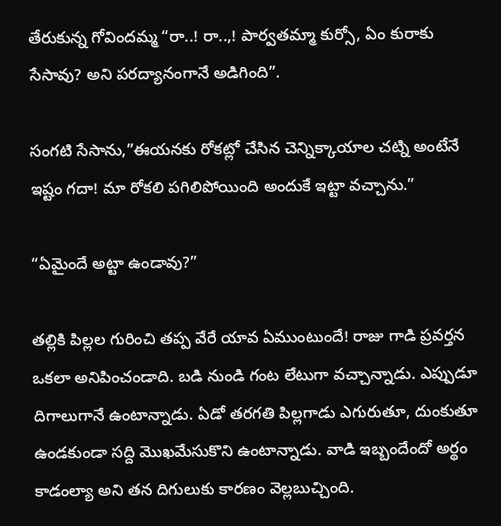తేరుకున్న గోవిందమ్మ “రా..! రా..,! పార్వతమ్మా కుర్సో, ఏం కురాకు సేసావు? అని పరద్యానంగానే అడిగింది”.

సంగటి సేసాను,”ఈయనకు రోకట్లో చేసిన చెన్నిక్కాయాల చట్ని అంటేనే ఇష్టం గదా! మా రోకలి పగిలిపోయింది అందుకే ఇట్టా వచ్చాను.”

“ఏమైందే అట్టా ఉండావు?”

తల్లికి పిల్లల గురించి తప్ప వేరే యావ ఏముంటుందే! రాజు గాడి ప్రవర్తన ఒకలా అనిపించండాది. బడి నుండి గంట లేటుగా వచ్చాన్నాడు. ఎప్పుడూ దిగాలుగానే ఉంటాన్నాడు. ఏడో తరగతి పిల్లగాడు ఎగురుతూ, దుంకుతూ ఉండకుండా సద్ది మొఖమేసుకొని ఉంటాన్నాడు. వాడి ఇబ్బందేందో అర్థం కాడంల్యా అని తన దిగులుకు కారణం వెల్లబుచ్చింది.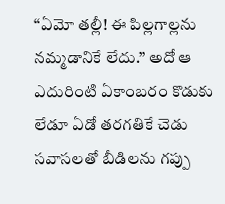“ఏమో తల్లీ! ఈ పిల్లగాల్లను నమ్మడానికే లేదు.” అదో ఆ ఎదురింటి ఏకాంబరం కొడుకు లేడూ ఏడో తరగతికే చెడు సవాసలతో బీడిలను గప్పు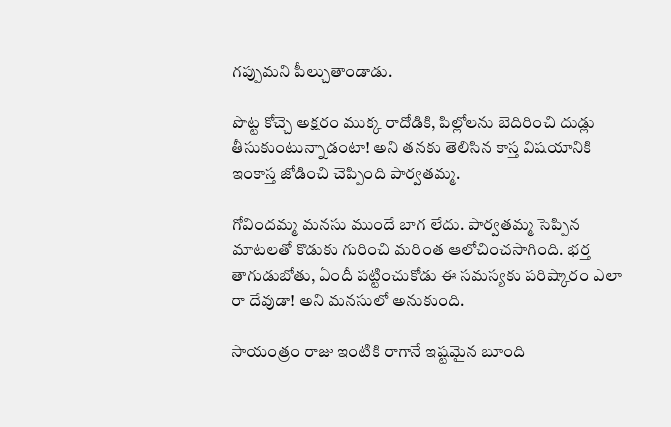గప్పుమని పీల్చుతాండాడు.

పొట్ట కోచ్చె అక్షరం ముక్క రాదోడికి, పిల్లోలను బెదిరించి దుడ్లు తీసుకుంటున్నాడంటా! అని తనకు తెలిసిన కాస్త విషయానికి ఇంకాస్త జోడించి చెప్పింది పార్వతమ్మ.

గోవిందమ్మ మనసు ముందే బాగ లేదు. పార్వతమ్మ సెప్పిన మాటలతో కొడుకు గురించి మరింత ఆలోచించసాగింది. భర్త తాగుడుబోతు, ఏందీ పట్టించుకోడు ఈ సమస్యకు పరిష్కారం ఎలా రా దేవుడా! అని మనసులో అనుకుంది.

సాయంత్రం రాజు ఇంటికి రాగానే ఇష్టమైన బూంది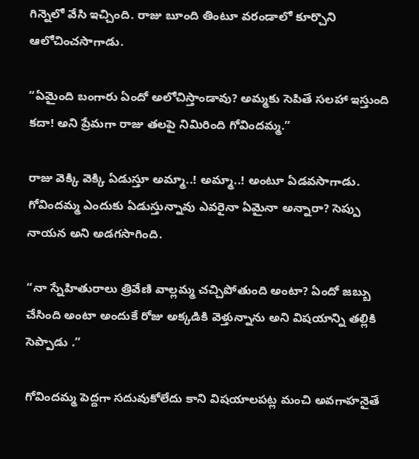గిన్నెలో వేసి ఇచ్చింది. రాజు బూంది తింటూ వరండాలో కూర్చొని ఆలోచించసాగాడు.

“ఏమైంది బంగారు ఏందో అలోచిస్తాండావు? అమ్మకు సెపితే సలహా ఇస్తుంది కదా! అని ప్రేమగా రాజు తలపై నిమిరింది గోవిందమ్మ.”

రాజు వెక్కి వెక్కి ఏడుస్తూ అమ్మా..! అమ్మా..! అంటూ ఏడవసాగాడు. గోవిందమ్మ ఎందుకు ఏడుస్తున్నావు ఎవరైనా ఏమైనా అన్నారా? సెప్పు నాయన అని అడగసాగింది.

“నా స్నేహితురాలు త్రివేణి వాల్లమ్మ చచ్చిపోతుంది అంటా? ఏందో జబ్బు చేసింది అంటా అందుకే రోజు అక్కడికి వెళ్తున్నాను అని విషయాన్ని తల్లికి సెప్పాడు .”

గోవిందమ్మ పెద్దగా సదువుకోలేదు కాని విషయాలపట్ల మంచి అవగాహనైతే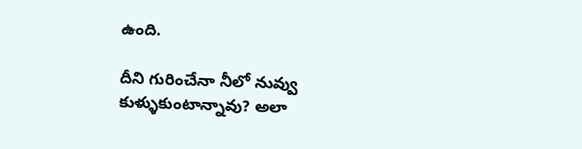ఉంది.

దీని గురించేనా నీలో నువ్వు కుళ్ళుకుంటాన్నావు? అలా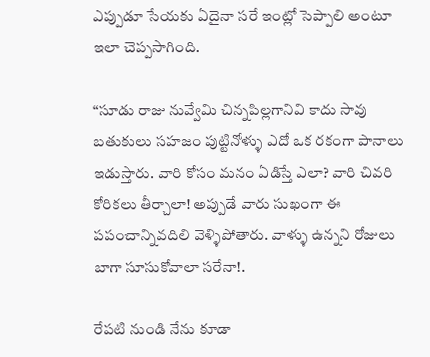ఎప్పుడూ సేయకు ఏదైనా సరే ఇంట్లో సెప్పాలి అంటూ ఇలా చెప్పసాగింది.

“సూడు రాజు నువ్వేమి చిన్నపిల్లగానివి కాదు సావు బతుకులు సహజం పుట్టినోళ్ళు ఎదో ఒక రకంగా పానాలు ఇడుస్తారు. వారి కోసం మనం ఏడిస్తే ఎలా? వారి చివరి కోరికలు తీర్చాలా! అప్పుడే వారు సుఖంగా ఈ పపంచాన్నివదిలి వెళ్ళిపోతారు. వాళ్ళు ఉన్నని రోజులు బాగా సూసుకోవాలా సరేనా!.

రేపటి నుండి నేను కూడా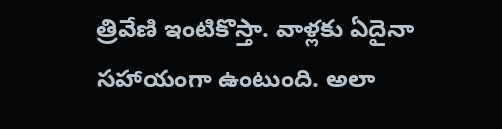త్రివేణి ఇంటికొస్తా. వాళ్లకు ఏదైనా సహాయంగా ఉంటుంది. అలా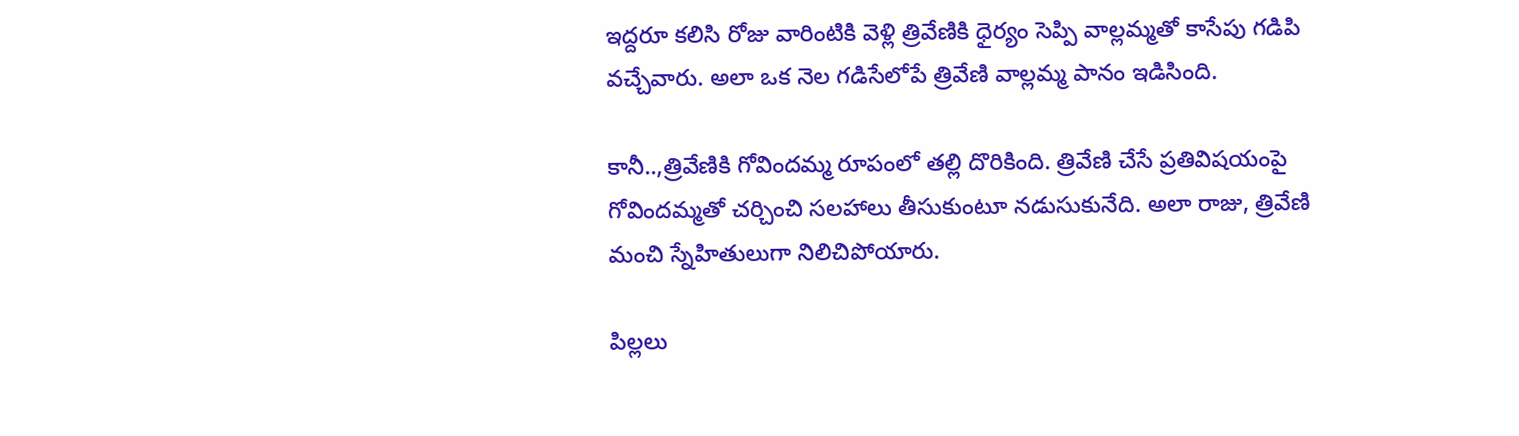ఇద్దరూ కలిసి రోజు వారింటికి వెళ్లి త్రివేణికి ధైర్యం సెప్పి వాల్లమ్మతో కాసేపు గడిపి వచ్చేవారు. అలా ఒక నెల గడిసేలోపే త్రివేణి వాల్లమ్మ పానం ఇడిసింది.

కానీ..,త్రివేణికి గోవిందమ్మ రూపంలో తల్లి దొరికింది. త్రివేణి చేసే ప్రతివిషయంపై గోవిందమ్మతో చర్చించి సలహాలు తీసుకుంటూ నడుసుకునేది. అలా రాజు, త్రివేణి మంచి స్నేహితులుగా నిలిచిపోయారు.

పిల్లలు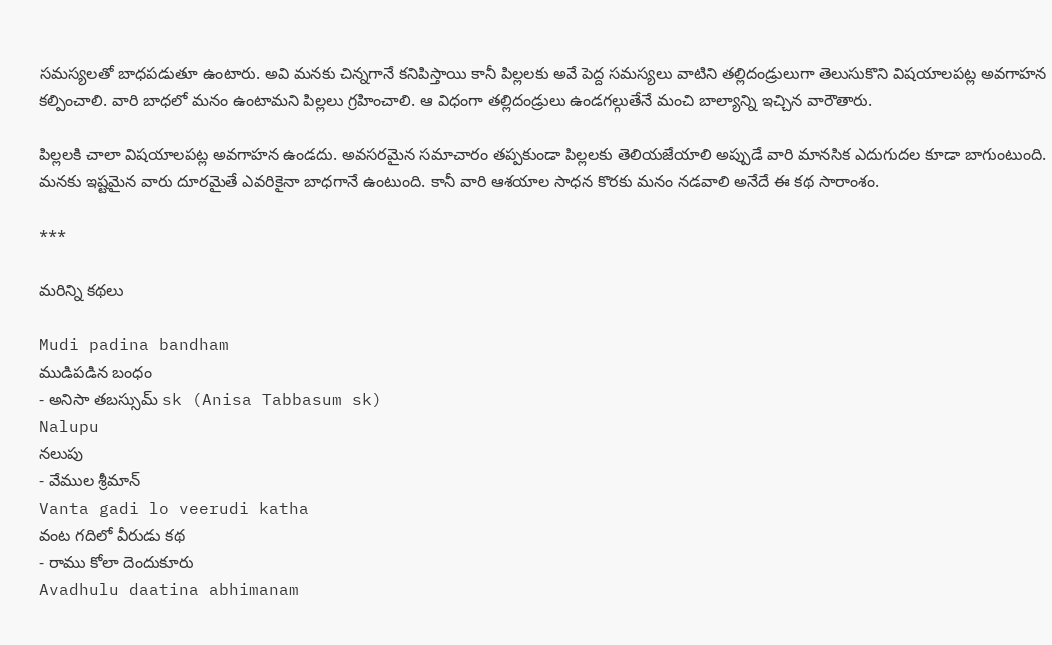సమస్యలతో బాధపడుతూ ఉంటారు. అవి మనకు చిన్నగానే కనిపిస్తాయి కానీ పిల్లలకు అవే పెద్ద సమస్యలు వాటిని తల్లిదండ్రులుగా తెలుసుకొని విషయాలపట్ల అవగాహన కల్పించాలి. వారి బాధలో మనం ఉంటామని పిల్లలు గ్రహించాలి. ఆ విధంగా తల్లిదండ్రులు ఉండగల్గుతేనే మంచి బాల్యాన్ని ఇచ్చిన వారౌతారు.

పిల్లలకి చాలా విషయాలపట్ల అవగాహన ఉండదు. అవసరమైన సమాచారం తప్పకుండా పిల్లలకు తెలియజేయాలి అప్పుడే వారి మానసిక ఎదుగుదల కూడా బాగుంటుంది. మనకు ఇష్టమైన వారు దూరమైతే ఎవరికైనా బాధగానే ఉంటుంది. కానీ వారి ఆశయాల సాధన కొరకు మనం నడవాలి అనేదే ఈ కథ సారాంశం.

***

మరిన్ని కథలు

Mudi padina bandham
ముడిపడిన బంధం
- అనిసా తబస్సుమ్ sk (Anisa Tabbasum sk)
Nalupu
నలుపు
- వేముల శ్రీమాన్
Vanta gadi lo veerudi katha
వంట గదిలో వీరుడు కథ
- రాము కోలా దెందుకూరు
Avadhulu daatina abhimanam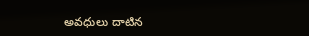అవధులు దాటిన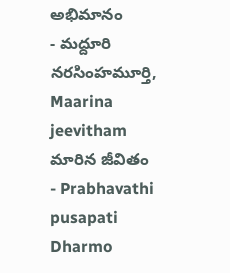అభిమానం
- మద్దూరి నరసింహమూర్తి,
Maarina jeevitham
మారిన జీవితం
- Prabhavathi pusapati
Dharmo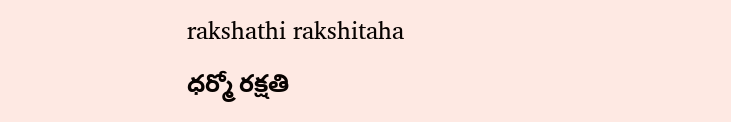rakshathi rakshitaha
ధర్మో రక్షతి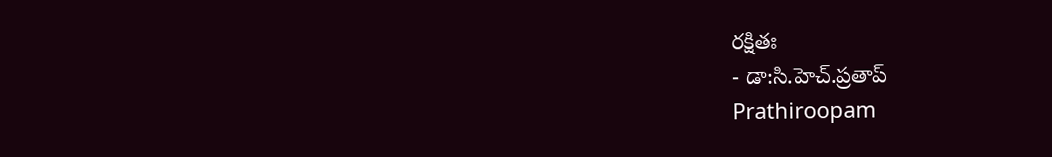రక్షితః
- డా:సి.హెచ్.ప్రతాప్
Prathiroopam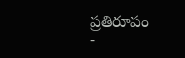ప్రతిరూపం
-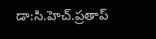డా:సి.హెచ్.ప్రతాప్